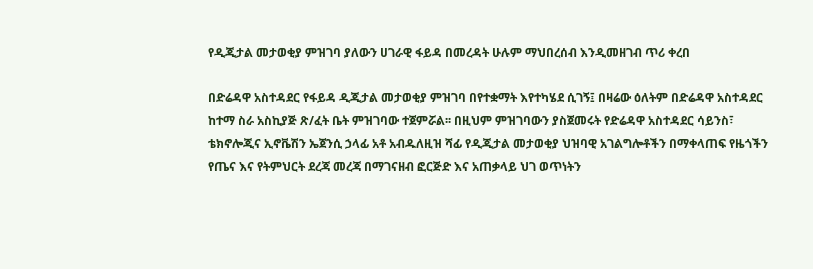የዲጂታል መታወቂያ ምዝገባ ያለውን ሀገራዊ ፋይዳ በመረዳት ሁሉም ማህበረሰብ እንዲመዘገብ ጥሪ ቀረበ

በድሬዳዋ አስተዳደር የፋይዳ ዲጂታል መታወቂያ ምዝገባ በየተቋማት እየተካሄደ ሲገኝ፤ በዛሬው ዕለትም በድሬዳዋ አስተዳደር ከተማ ስራ አስኪያጅ ጽ/ፈት ቤት ምዝገባው ተጀምሯል፡፡ በዚህም ምዝገባውን ያስጀመሩት የድሬዳዋ አስተዳደር ሳይንስ፣ ቴክኖሎጂና ኢኖቬሽን ኤጀንሲ ኃላፊ አቶ አብዱለዚዝ ሻፊ የዲጂታል መታወቂያ ህዝባዊ አገልግሎቶችን በማቀላጠፍ የዜጎችን የጤና እና የትምህርት ደረጃ መረጃ በማገናዘብ ፎርጅድ እና አጠቃላይ ህገ ወጥነትን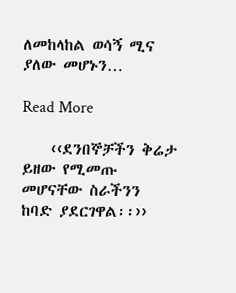ለመከላከል ወሳኝ ሚና ያለው መሆኑን…

Read More

    ‹‹ደንበኞቻችን ቅሬታ ይዘው የሚመጡ መሆናቸው ስራችንን ከባድ ያደርገዋል፡፡››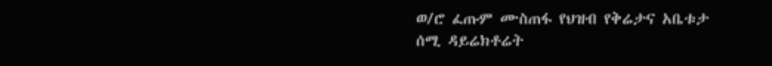ወ/ሮ ፈጡም ሙስጠፋ የህዝብ የቅሬታና አቤቱታ ሰሚ ዳይሬክቶሬት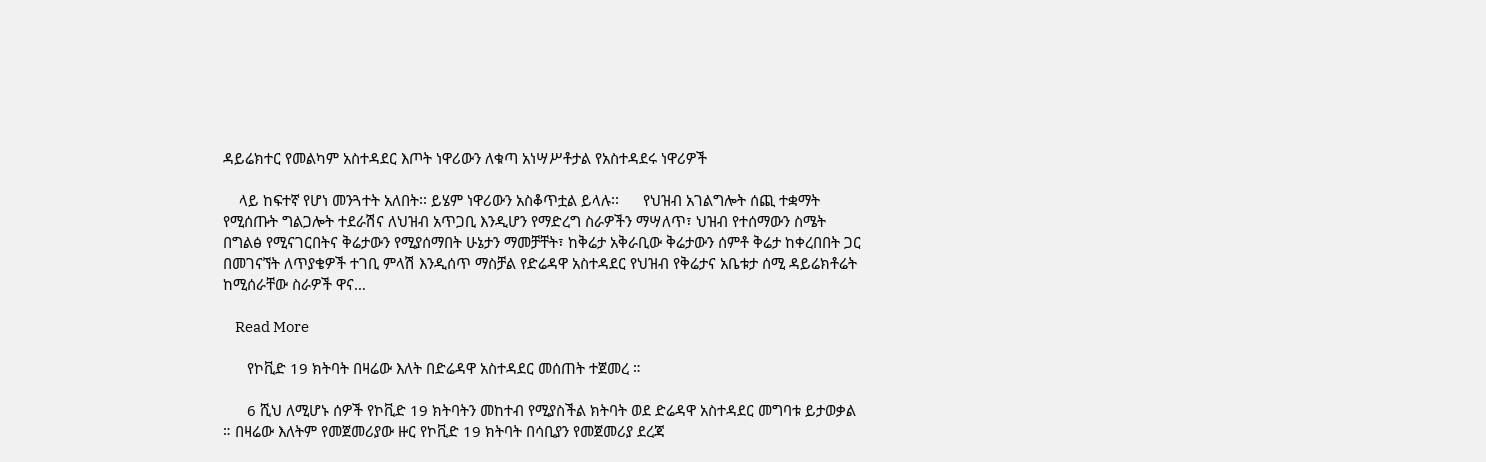ዳይሬክተር የመልካም አስተዳደር እጦት ነዋሪውን ለቁጣ አነሣሥቶታል የአስተዳደሩ ነዋሪዎች

    ላይ ከፍተኛ የሆነ መንጓተት አለበት፡፡ ይሄም ነዋሪውን አስቆጥቷል ይላሉ፡፡      የህዝብ አገልግሎት ሰጪ ተቋማት የሚሰጡት ግልጋሎት ተደራሽና ለህዝብ አጥጋቢ እንዲሆን የማድረግ ስራዎችን ማሣለጥ፣ ህዝብ የተሰማውን ስሜት በግልፅ የሚናገርበትና ቅሬታውን የሚያሰማበት ሁኔታን ማመቻቸት፣ ከቅሬታ አቅራቢው ቅሬታውን ሰምቶ ቅሬታ ከቀረበበት ጋር በመገናኘት ለጥያቄዎች ተገቢ ምላሽ እንዲሰጥ ማስቻል የድሬዳዋ አስተዳደር የህዝብ የቅሬታና አቤቱታ ሰሚ ዳይሬክቶሬት ከሚሰራቸው ስራዎች ዋና…

    Read More

      የኮቪድ 19 ክትባት በዛሬው እለት በድሬዳዋ አስተዳደር መሰጠት ተጀመረ ።

      6 ሺህ ለሚሆኑ ሰዎች የኮቪድ 19 ክትባትን መከተብ የሚያስችል ክትባት ወደ ድሬዳዋ አስተዳደር መግባቱ ይታወቃል ። በዛሬው እለትም የመጀመሪያው ዙር የኮቪድ 19 ክትባት በሳቢያን የመጀመሪያ ደረጃ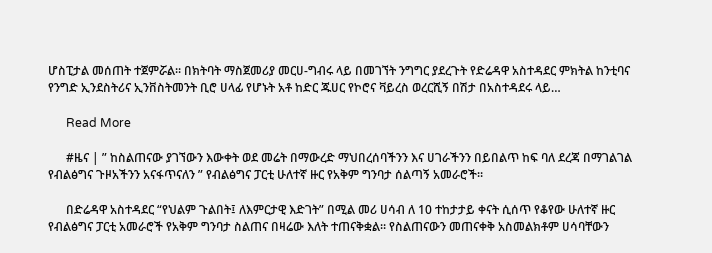ሆስፒታል መሰጠት ተጀምሯል። በክትባት ማስጀመሪያ መርሀ-ግብሩ ላይ በመገኘት ንግግር ያደረጉት የድሬዳዋ አስተዳደር ምክትል ከንቲባና የንግድ ኢንደስትሪና ኢንቨስትመንት ቢሮ ሀላፊ የሆኑት አቶ ከድር ጁሀር የኮሮና ቫይረስ ወረርሺኝ በሽታ በአስተዳደሩ ላይ…

      Read More

      #ዜና | ” ከስልጠናው ያገኘውን እውቀት ወደ መሬት በማውረድ ማህበረሰባችንን እና ሀገራችንን በይበልጥ ከፍ ባለ ደረጃ በማገልገል የብልፅግና ጉዞአችንን አናፋጥናለን ” የብልፅግና ፓርቲ ሁለተኛ ዙር የአቅም ግንባታ ሰልጣኝ አመራሮች።

      በድሬዳዋ አስተዳደር “የህልም ጉልበት፤ ለእምርታዊ እድገት” በሚል መሪ ሀሳብ ለ 10 ተከታታይ ቀናት ሲሰጥ የቆየው ሁለተኛ ዙር የብልፅግና ፓርቲ አመራሮች የአቅም ግንባታ ስልጠና በዛሬው እለት ተጠናቅቋል። የስልጠናውን መጠናቀቅ አስመልክቶም ሀሳባቸውን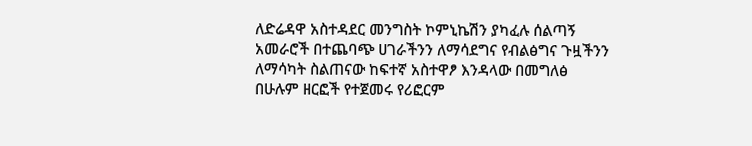ለድሬዳዋ አስተዳደር መንግስት ኮምኒኬሽን ያካፈሉ ሰልጣኝ አመራሮች በተጨባጭ ሀገራችንን ለማሳደግና የብልፅግና ጉዟችንን ለማሳካት ስልጠናው ከፍተኛ አስተዋፆ እንዳላው በመግለፅ በሁሉም ዘርፎች የተጀመሩ የሪፎርም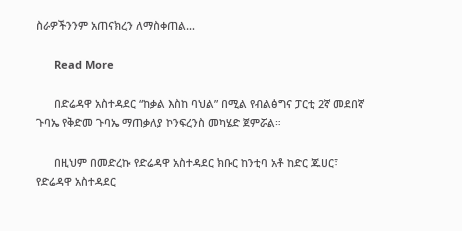ስራዎችንንም አጠናክረን ለማስቀጠል…

      Read More

      በድሬዳዋ አስተዳደር “ከቃል እስከ ባህል” በሚል የብልፅግና ፓርቲ 2ኛ መደበኛ ጉባኤ የቅድመ ጉባኤ ማጠቃለያ ኮንፍረንስ መካሄድ ጀምሯል።

      በዚህም በመድረኩ የድሬዳዋ አስተዳደር ክቡር ከንቲባ አቶ ከድር ጁሀር፣ የድሬዳዋ አስተዳደር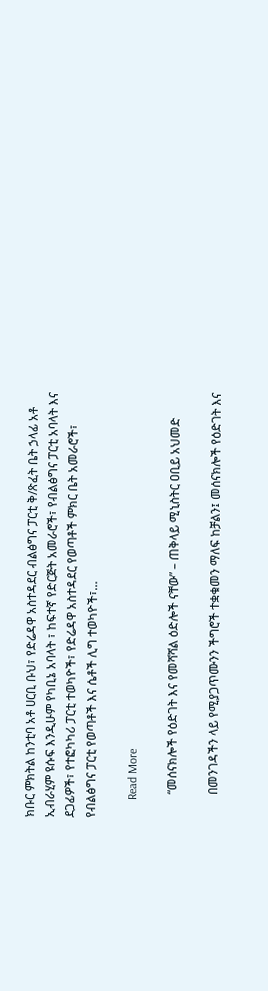ክቡር ምክትል ከንቲባ አቶ ሀርቢ ቡህ፣ የድሬዳዋ አስተዳደር ብልፅግና ፓርቲ ቅ/ጽፈት ቤት ኃላፊ አቶ ኢብራሂም ዩሱፍ እንዲሁም የካቢኔ አባላት ፣ ከፍተኛ የድርጅት አመራሮች፣ የብልፅግና ፓርቲ አባላት እና ደጋፊዎች፣ የተፎካካሪ ፓርቲ ተወካዮች፣ የድሬዳዋ አስተዳደር የወጣቶች ምክር ቤት አመራሮች፣ የብልፅግና ፓርቲ የወጣቶች እና ሴቶች ሊግ ተወካዮች፣…

      Read More

        “መሰናክሎች የዕድገት እና የመሻሻል ዕድሎች ናቸው” – ጠቅላይ ሚኒስትር ዐቢይ አህመድ

        በመንገዳችን ላይ የሚያጋጥሙንን ችግሮች ተቋቁመን ማለፍ ከቻልን፤ መሰናክሎች የዕድገት እና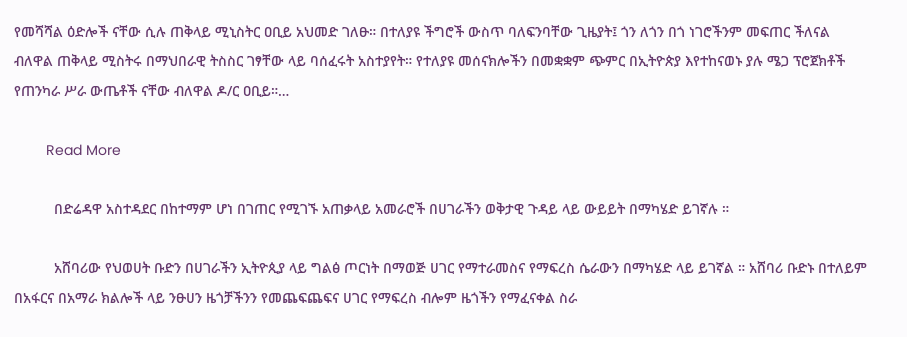የመሻሻል ዕድሎች ናቸው ሲሉ ጠቅላይ ሚኒስትር ዐቢይ አህመድ ገለፁ። በተለያዩ ችግሮች ውስጥ ባለፍንባቸው ጊዜያት፤ ጎን ለጎን በጎ ነገሮችንም መፍጠር ችለናል ብለዋል ጠቅላይ ሚስትሩ በማህበራዊ ትስስር ገፃቸው ላይ ባሰፈሩት አስተያየት። የተለያዩ መሰናክሎችን በመቋቋም ጭምር በኢትዮጵያ እየተከናወኑ ያሉ ሜጋ ፕሮጀክቶች የጠንካራ ሥራ ውጤቶች ናቸው ብለዋል ዶ/ር ዐቢይ።…

        Read More

          በድሬዳዋ አስተዳደር በከተማም ሆነ በገጠር የሚገኙ አጠቃላይ አመራሮች በሀገራችን ወቅታዊ ጉዳይ ላይ ውይይት በማካሄድ ይገኛሉ ።

          አሸባሪው የህወሀት ቡድን በሀገራችን ኢትዮጲያ ላይ ግልፅ ጦርነት በማወጅ ሀገር የማተራመስና የማፍረስ ሴራውን በማካሄድ ላይ ይገኛል ። አሸባሪ ቡድኑ በተለይም በአፋርና በአማራ ክልሎች ላይ ንፁሀን ዜጎቻችንን የመጨፍጨፍና ሀገር የማፍረስ ብሎም ዜጎችን የማፈናቀል ስራ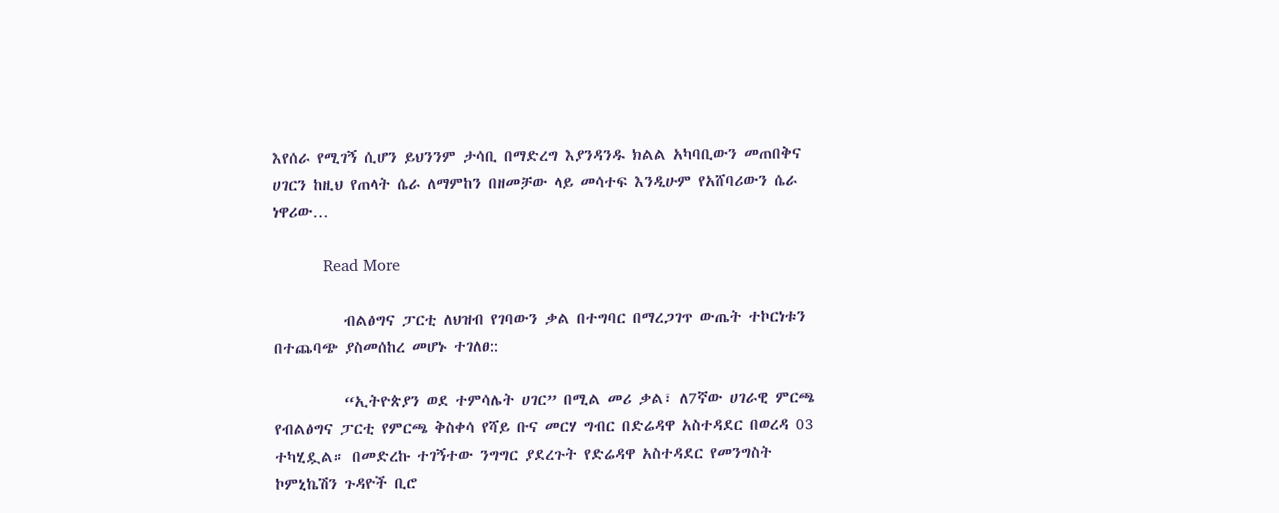እየሰራ የሚገኝ ሲሆን ይህንንም ታሳቢ በማድረግ እያንዳንዱ ክልል አካባቢውን መጠበቅና ሀገርን ከዚህ የጠላት ሴራ ለማምከን በዘመቻው ላይ መሳተፍ እንዲሁም የአሸባሪውን ሴራ ነዋሪው…

          Read More

          ብልፅግና ፓርቲ ለህዝብ የገባውን ቃል በተግባር በማረጋገጥ ውጤት ተኮርነቱን በተጨባጭ ያስመሰከረ መሆኑ ተገለፀ::

          “ኢትዮጵያን ወደ ተምሳሌት ሀገር” በሚል መሪ ቃል፣ ለ7ኛው ሀገራዊ ምርጫ የብልፅግና ፓርቲ የምርጫ ቅስቀሳ የሻይ ቡና መርሃ ግብር በድሬዳዋ አስተዳደር በወረዳ 03 ተካሂዷል። በመድረኩ ተገኝተው ንግግር ያደረጉት የድሬዳዋ አስተዳደር የመንግስት ኮምኒኬሽን ጉዳዮች ቢሮ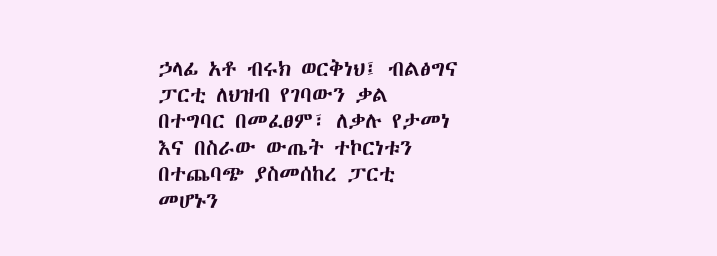ኃላፊ አቶ ብሩክ ወርቅነህ፤ ብልፅግና ፓርቲ ለህዝብ የገባውን ቃል በተግባር በመፈፀም፣ ለቃሉ የታመነ እና በስራው ውጤት ተኮርነቱን በተጨባጭ ያስመሰከረ ፓርቲ መሆኑን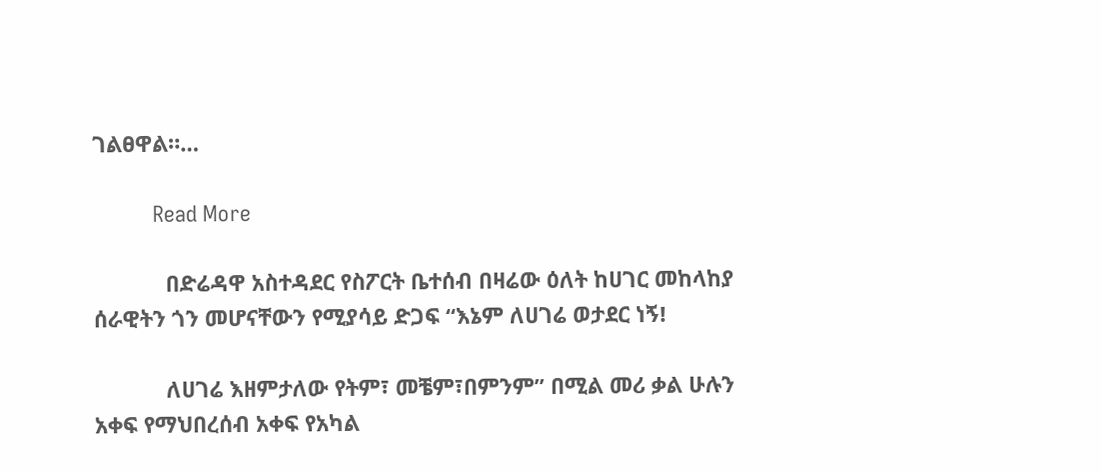ገልፀዋል።…

          Read More

            በድሬዳዋ አስተዳደር የስፖርት ቤተሰብ በዛሬው ዕለት ከሀገር መከላከያ ሰራዊትን ጎን መሆናቸውን የሚያሳይ ድጋፍ “እኔም ለሀገሬ ወታደር ነኝ!

            ለሀገሬ እዘምታለው የትም፣ መቼም፣በምንም” በሚል መሪ ቃል ሁሉን አቀፍ የማህበረሰብ አቀፍ የአካል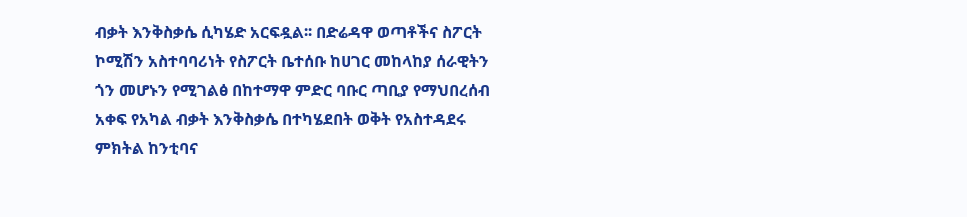ብቃት እንቅስቃሴ ሲካሄድ አርፍዷል፡፡ በድሬዳዋ ወጣቶችና ስፖርት ኮሚሽን አስተባባሪነት የስፖርት ቤተሰቡ ከሀገር መከላከያ ሰራዊትን ጎን መሆኑን የሚገልፅ በከተማዋ ምድር ባቡር ጣቢያ የማህበረሰብ አቀፍ የአካል ብቃት እንቅስቃሴ በተካሄደበት ወቅት የአስተዳደሩ ምክትል ከንቲባና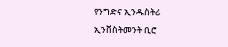የንግድና ኢንዱስትሪ ኢንቨስትመንት ቢሮ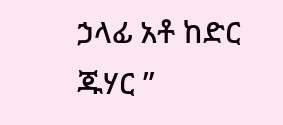ኃላፊ አቶ ከድር ጁሃር ”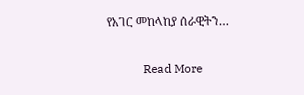የአገር መከላከያ ሰራዊትን…

            Read More